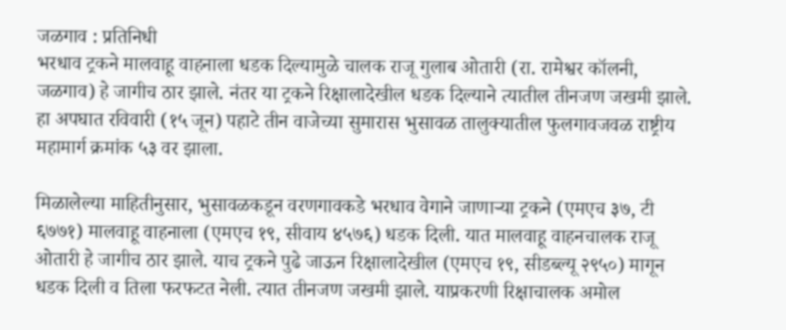जळगाव : प्रतिनिधी
भरधाव ट्रकने मालवाहू वाहनाला धडक दिल्यामुळे चालक राजू गुलाब ओतारी (रा. रामेश्वर कॉलनी, जळगाव) हे जागीच ठार झाले. नंतर या ट्रकने रिक्षालादेखील धडक दिल्याने त्यातील तीनजण जखमी झाले. हा अपघात रविवारी (१५ जून) पहाटे तीन वाजेच्या सुमारास भुसावळ तालुक्यातील फुलगावजवळ राष्ट्रीय महामार्ग क्रमांक ५३ वर झाला.

मिळालेल्या माहितीनुसार, भुसावळकडून वरणगावकडे भरधाव वेगाने जाणाऱ्या ट्रकने (एमएच ३७, टी ६७७१) मालवाहू वाहनाला (एमएच १९, सीवाय ४५७६) धडक दिली. यात मालवाहू वाहनचालक राजू ओतारी हे जागीच ठार झाले. याच ट्रकने पुढे जाऊन रिक्षालादेखील (एमएच १९, सीडब्ल्यू २९५०) मागून धडक दिली व तिला फरफटत नेली. त्यात तीनजण जखमी झाले. याप्रकरणी रिक्षाचालक अमोल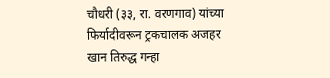चौधरी (३३, रा. वरणगाव) यांच्या फिर्यादीवरून ट्रकचालक अजहर खान तिरुद्ध गन्हा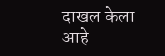दाखल केला आहे